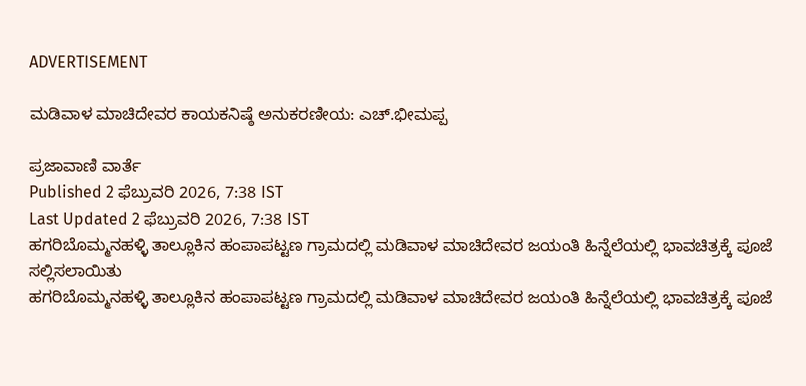ADVERTISEMENT

ಮಡಿವಾಳ ಮಾಚಿದೇವರ ಕಾಯಕನಿಷ್ಠೆ ಅನುಕರಣೀಯ: ಎಚ್.ಭೀಮಪ್ಪ

ಪ್ರಜಾವಾಣಿ ವಾರ್ತೆ
Published 2 ಫೆಬ್ರುವರಿ 2026, 7:38 IST
Last Updated 2 ಫೆಬ್ರುವರಿ 2026, 7:38 IST
ಹಗರಿಬೊಮ್ಮನಹಳ್ಳಿ ತಾಲ್ಲೂಕಿನ ಹಂಪಾಪಟ್ಟಣ ಗ್ರಾಮದಲ್ಲಿ ಮಡಿವಾಳ ಮಾಚಿದೇವರ ಜಯಂತಿ ಹಿನ್ನೆಲೆಯಲ್ಲಿ ಭಾವಚಿತ್ರಕ್ಕೆ ಪೂಜೆ ಸಲ್ಲಿಸಲಾಯಿತು
ಹಗರಿಬೊಮ್ಮನಹಳ್ಳಿ ತಾಲ್ಲೂಕಿನ ಹಂಪಾಪಟ್ಟಣ ಗ್ರಾಮದಲ್ಲಿ ಮಡಿವಾಳ ಮಾಚಿದೇವರ ಜಯಂತಿ ಹಿನ್ನೆಲೆಯಲ್ಲಿ ಭಾವಚಿತ್ರಕ್ಕೆ ಪೂಜೆ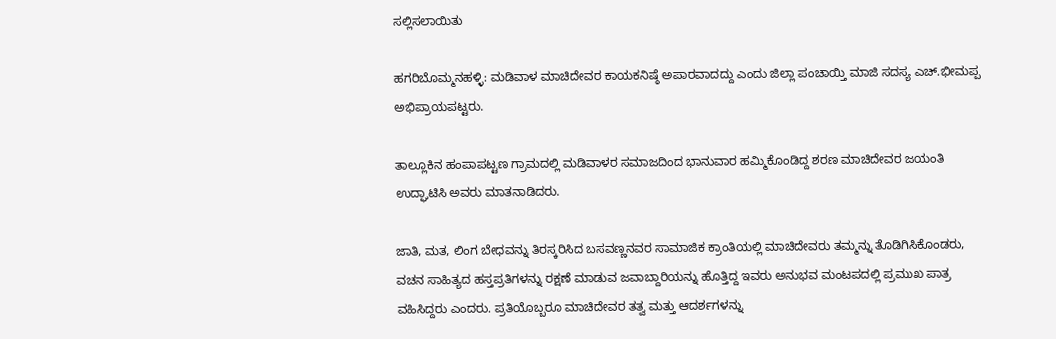ಸಲ್ಲಿಸಲಾಯಿತು

ಹಗರಿಬೊಮ್ಮನಹಳ್ಳಿ: ಮಡಿವಾಳ ಮಾಚಿದೇವರ ಕಾಯಕನಿಷ್ಠೆ ಅಪಾರವಾದದ್ದು ಎಂದು ಜಿಲ್ಲಾ ಪಂಚಾಯ್ತಿ ಮಾಜಿ ಸದಸ್ಯ ಎಚ್.ಭೀಮಪ್ಪ ಅಭಿಪ್ರಾಯಪಟ್ಟರು.

ತಾಲ್ಲೂಕಿನ ಹಂಪಾಪಟ್ಟಣ ಗ್ರಾಮದಲ್ಲಿ ಮಡಿವಾಳರ ಸಮಾಜದಿಂದ ಭಾನುವಾರ ಹಮ್ಮಿಕೊಂಡಿದ್ದ ಶರಣ ಮಾಚಿದೇವರ ಜಯಂತಿ ಉದ್ಘಾಟಿಸಿ ಅವರು ಮಾತನಾಡಿದರು.

ಜಾತಿ, ಮತ, ಲಿಂಗ ಬೇಧವನ್ನು ತಿರಸ್ಕರಿಸಿದ ಬಸವಣ್ಣನವರ ಸಾಮಾಜಿಕ ಕ್ರಾಂತಿಯಲ್ಲಿ ಮಾಚಿದೇವರು ತಮ್ಮನ್ನು ತೊಡಿಗಿಸಿಕೊಂಡರು, ವಚನ ಸಾಹಿತ್ಯದ ಹಸ್ತಪ್ರತಿಗಳನ್ನು ರಕ್ಷಣೆ ಮಾಡುವ ಜವಾಬ್ದಾರಿಯನ್ನು ಹೊತ್ತಿದ್ದ ಇವರು ಅನುಭವ ಮಂಟಪದಲ್ಲಿ ಪ್ರಮುಖ ಪಾತ್ರ ವಹಿಸಿದ್ದರು ಎಂದರು. ಪ್ರತಿಯೊಬ್ಬರೂ ಮಾಚಿದೇವರ ತತ್ವ ಮತ್ತು ಆದರ್ಶಗಳನ್ನು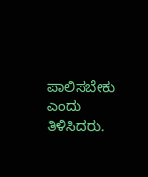ಪಾಲಿಸಬೇಕು ಎಂದು ತಿಳಿಸಿದರು.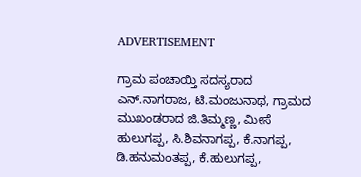ADVERTISEMENT

ಗ್ರಾಮ ಪಂಚಾಯ್ತಿ ಸದಸ್ಯರಾದ ಎನ್.ನಾಗರಾಜ, ಟಿ.ಮಂಜುನಾಥ, ಗ್ರಾಮದ ಮುಖಂಡರಾದ ಜಿ.ತಿಮ್ಮಣ್ಣ, ಮೀಸೆ ಹುಲುಗಪ್ಪ, ಸಿ.ಶಿವನಾಗಪ್ಪ, ಕೆ.ನಾಗಪ್ಪ, ಡಿ.ಹನುಮಂತಪ್ಪ, ಕೆ.ಹುಲುಗಪ್ಪ,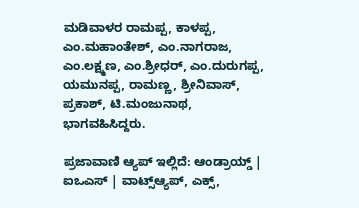ಮಡಿವಾಳರ ರಾಮಪ್ಪ, ಕಾಳಪ್ಪ, ಎಂ.ಮಹಾಂತೇಶ್, ಎಂ.ನಾಗರಾಜ, ಎಂ.ಲಕ್ಷ್ಮಣ, ಎಂ.ಶ್ರೀಧರ್, ಎಂ.ದುರುಗಪ್ಪ, ಯಮುನಪ್ಪ, ರಾಮಣ್ಣ, ಶ್ರೀನಿವಾಸ್, ಪ್ರಕಾಶ್, ಟಿ.ಮಂಜುನಾಥ, ಭಾಗವಹಿಸಿದ್ದರು.

ಪ್ರಜಾವಾಣಿ ಆ್ಯಪ್ ಇಲ್ಲಿದೆ: ಆಂಡ್ರಾಯ್ಡ್ | ಐಒಎಸ್ | ವಾಟ್ಸ್ಆ್ಯಪ್, ಎಕ್ಸ್,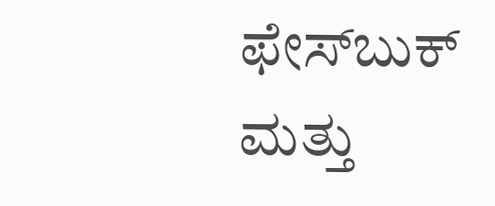ಫೇಸ್‌ಬುಕ್ ಮತ್ತು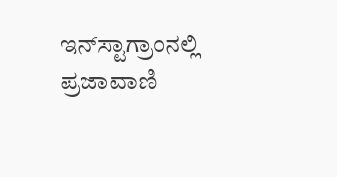ಇನ್‌ಸ್ಟಾಗ್ರಾಂನಲ್ಲಿ ಪ್ರಜಾವಾಣಿ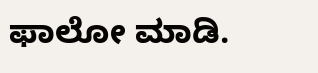ಫಾಲೋ ಮಾಡಿ.